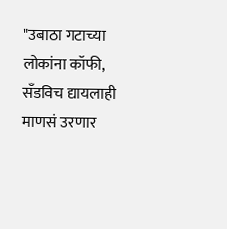"उबाठा गटाच्या लोकांना कॉफी, सँडविच द्यायलाही माणसं उरणार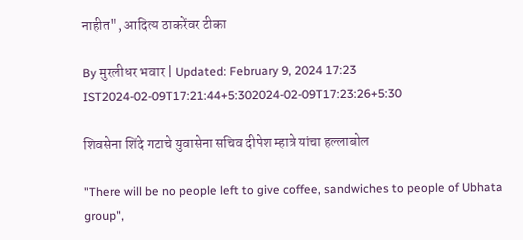नाहीत", आदित्य ठाकरेंवर टीका

By मुरलीधर भवार | Updated: February 9, 2024 17:23 IST2024-02-09T17:21:44+5:302024-02-09T17:23:26+5:30

शिवसेना शिंदे गटाचे युवासेना सचिव दीपेश म्हात्रे यांचा हल्लाबोल

"There will be no people left to give coffee, sandwiches to people of Ubhata group",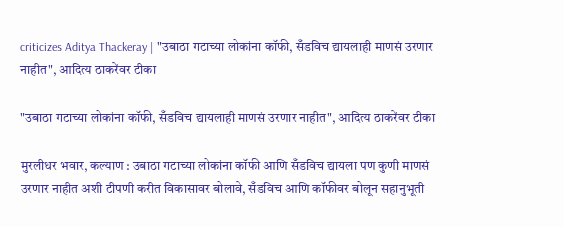criticizes Aditya Thackeray | "उबाठा गटाच्या लोकांना कॉफी, सँडविच द्यायलाही माणसं उरणार नाहीत", आदित्य ठाकरेंवर टीका

"उबाठा गटाच्या लोकांना कॉफी, सँडविच द्यायलाही माणसं उरणार नाहीत", आदित्य ठाकरेंवर टीका

मुरलीधर भवार, कल्याण : उबाठा गटाच्या लोकांना कॉफी आणि सँडविच द्यायला पण कुणी माणसं उरणार नाहीत अशी टीपणी करीत विकासावर बोलावे, सँडविच आणि कॉफीवर बोलून सहानुभूती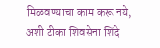मिळवण्याचा काम करू नये, अशी टीका शिवसेना शिंदे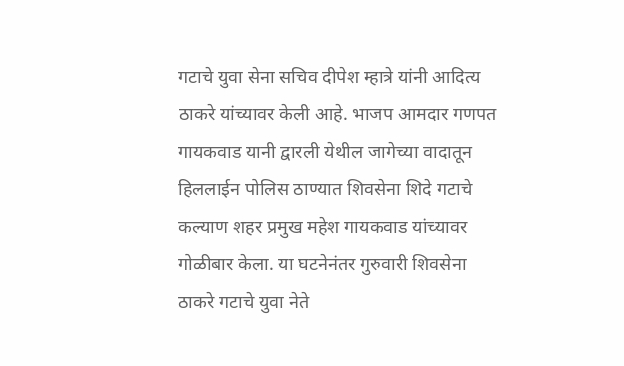गटाचे युवा सेना सचिव दीपेश म्हात्रे यांनी आदित्य ठाकरे यांच्यावर केली आहे. भाजप आमदार गणपत गायकवाड यानी द्वारली येथील जागेच्या वादातून हिललाईन पोलिस ठाण्यात शिवसेना शिदे गटाचे कल्याण शहर प्रमुख महेश गायकवाड यांच्यावर गोळीबार केला. या घटनेनंतर गुरुवारी शिवसेना ठाकरे गटाचे युवा नेते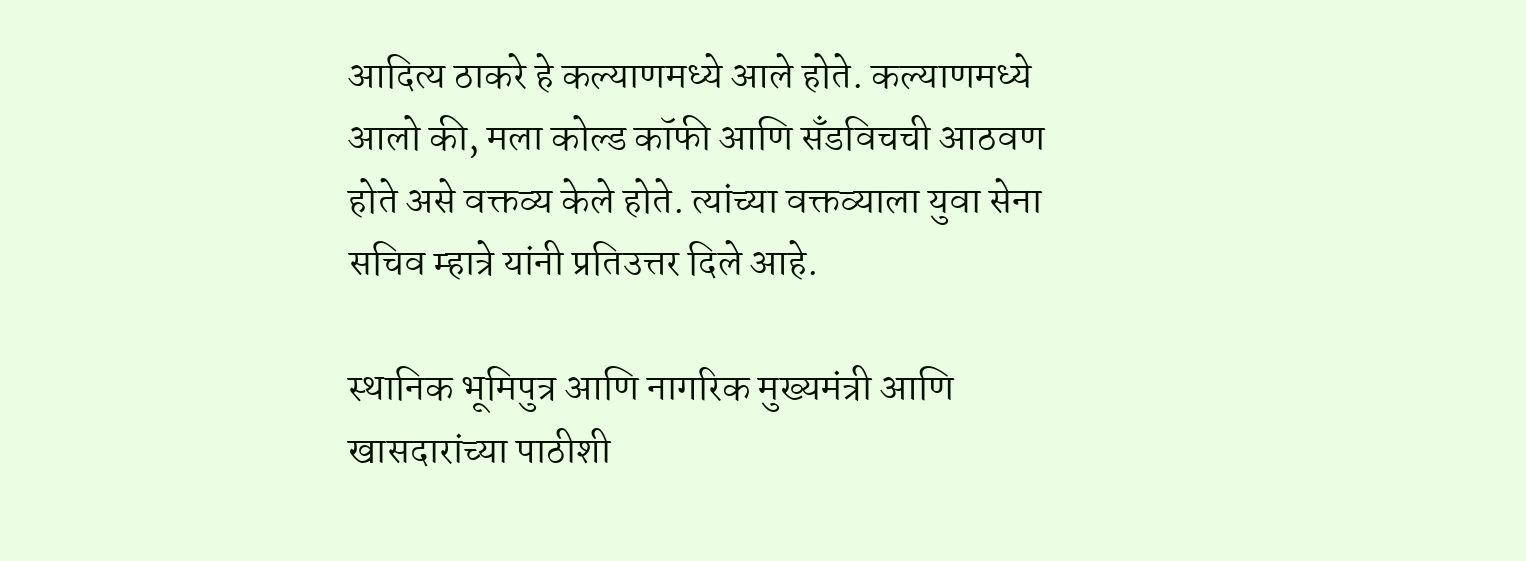आदित्य ठाकरे हे कल्याणमध्ये आले होते. कल्याणमध्ये आलो की, मला कोल्ड कॉफी आणि सँडविचची आठवण होते असे वक्तव्य केले होते. त्यांच्या वक्तव्याला युवा सेना सचिव म्हात्रे यांनी प्रतिउत्तर दिले आहे.

स्थानिक भूमिपुत्र आणि नागरिक मुख्यमंत्री आणि खासदारांच्या पाठीशी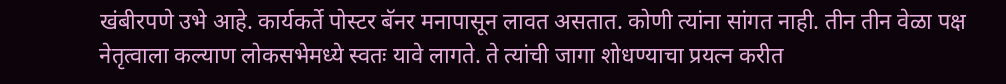खंबीरपणे उभे आहे. कार्यकर्ते पोस्टर बॅनर मनापासून लावत असतात. कोणी त्यांना सांगत नाही. तीन तीन वेळा पक्ष नेतृत्वाला कल्याण लोकसभेमध्ये स्वतः यावे लागते. ते त्यांची जागा शोधण्याचा प्रयत्न करीत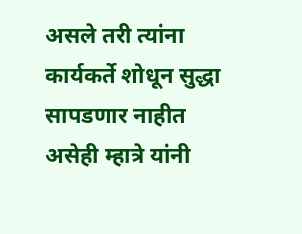असले तरी त्यांना कार्यकर्ते शोधून सुद्धा सापडणार नाहीत असेही म्हात्रे यांनी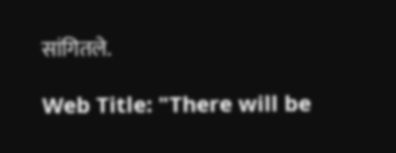सांगितले.

Web Title: "There will be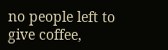no people left to give coffee,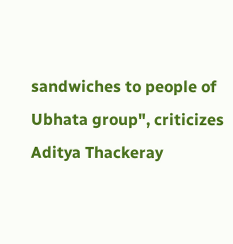sandwiches to people of Ubhata group", criticizes Aditya Thackeray